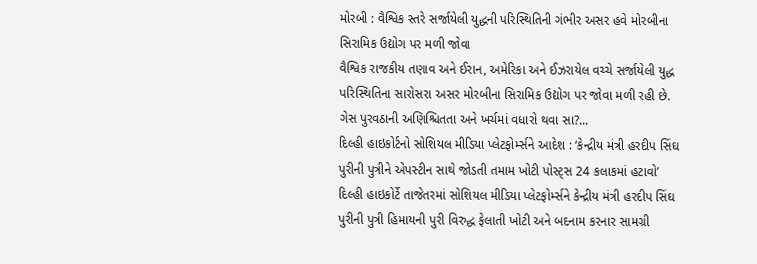મોરબી : વૈશ્વિક સ્તરે સર્જાયેલી યુદ્ધની પરિસ્થિતિની ગંભીર અસર હવે મોરબીના સિરામિક ઉદ્યોગ પર મળી જોવા
વૈશ્વિક રાજકીય તણાવ અને ઈરાન, અમેરિકા અને ઈઝરાયેલ વચ્ચે સર્જાયેલી યુદ્ધ પરિસ્થિતિના સારોસરા અસર મોરબીના સિરામિક ઉદ્યોગ પર જોવા મળી રહી છે. ગેસ પુરવઠાની અણિશ્ચિતતા અને ખર્ચમાં વધારો થવા સા?...
દિલ્હી હાઇકોર્ટનો સોશિયલ મીડિયા પ્લેટફોર્મ્સને આદેશ : ‘કેન્દ્રીય મંત્રી હરદીપ સિંઘ પુરીની પુત્રીને એપસ્ટીન સાથે જોડતી તમામ ખોટી પોસ્ટ્સ 24 કલાકમાં હટાવો’
દિલ્હી હાઇકોર્ટે તાજેતરમાં સોશિયલ મીડિયા પ્લેટફોર્મ્સને કેન્દ્રીય મંત્રી હરદીપ સિંઘ પુરીની પુત્રી હિમાયની પુરી વિરુદ્ધ ફેલાતી ખોટી અને બદનામ કરનાર સામગ્રી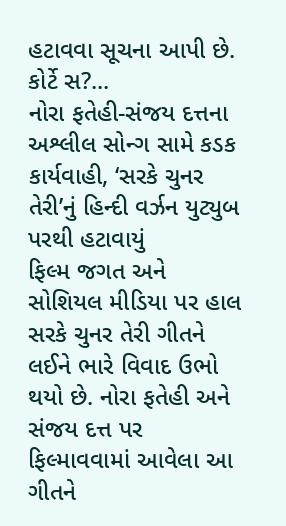હટાવવા સૂચના આપી છે. કોર્ટે સ?...
નોરા ફતેહી-સંજય દત્તના અશ્લીલ સોન્ગ સામે કડક કાર્યવાહી, ‘સરકે ચુનર તેરી’નું હિન્દી વર્ઝન યુટ્યુબ પરથી હટાવાયું
ફિલ્મ જગત અને સોશિયલ મીડિયા પર હાલ સરકે ચુનર તેરી ગીતને લઈને ભારે વિવાદ ઉભો થયો છે. નોરા ફતેહી અને સંજય દત્ત પર ફિલ્માવવામાં આવેલા આ ગીતને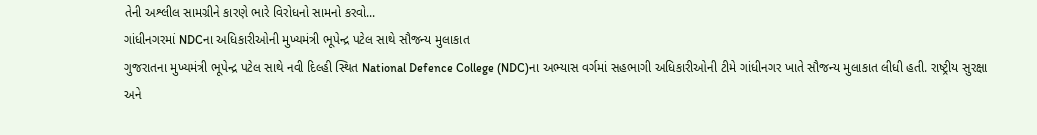તેની અશ્લીલ સામગ્રીને કારણે ભારે વિરોધનો સામનો કરવો...
ગાંધીનગરમાં NDCના અધિકારીઓની મુખ્યમંત્રી ભૂપેન્દ્ર પટેલ સાથે સૌજન્ય મુલાકાત
ગુજરાતના મુખ્યમંત્રી ભૂપેન્દ્ર પટેલ સાથે નવી દિલ્હી સ્થિત National Defence College (NDC)ના અભ્યાસ વર્ગમાં સહભાગી અધિકારીઓની ટીમે ગાંધીનગર ખાતે સૌજન્ય મુલાકાત લીધી હતી. રાષ્ટ્રીય સુરક્ષા અને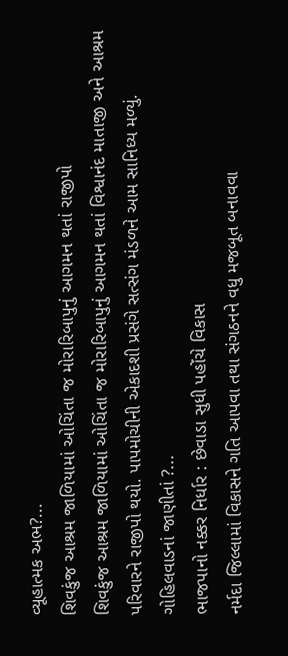વ્યૂહાત્મક અભ?...
શિવકુંજ આશ્રમ જાળિયામાં ઓચિંતા જ મોરારિબાપુનું આગમન થતાં રાજીપો
શિવકુંજ આશ્રમ જાળિયામાં ઓચિંતા જ મોરારિબાપુનું આગમન થતાં વિશ્વાનંદ માતાજી અને આશ્રમ પરિવારને રાજીપો થયો. પાપમોચીની એકાદશી પ્રસંગે સત્સંગ મંડળને આમ સાનિધ્ય મળ્યું. ગોહિલવાડનાં જાણીતાં ?...
ભાજપાનો નક્કર નિર્ધાર : છેવાડા સુધી પહોંચે વિકાસ
નર્મદા જિલ્લામાં વિકાસને ગતિ આપવા તથા સંગઠનને વધુ મજબૂત બનાવવા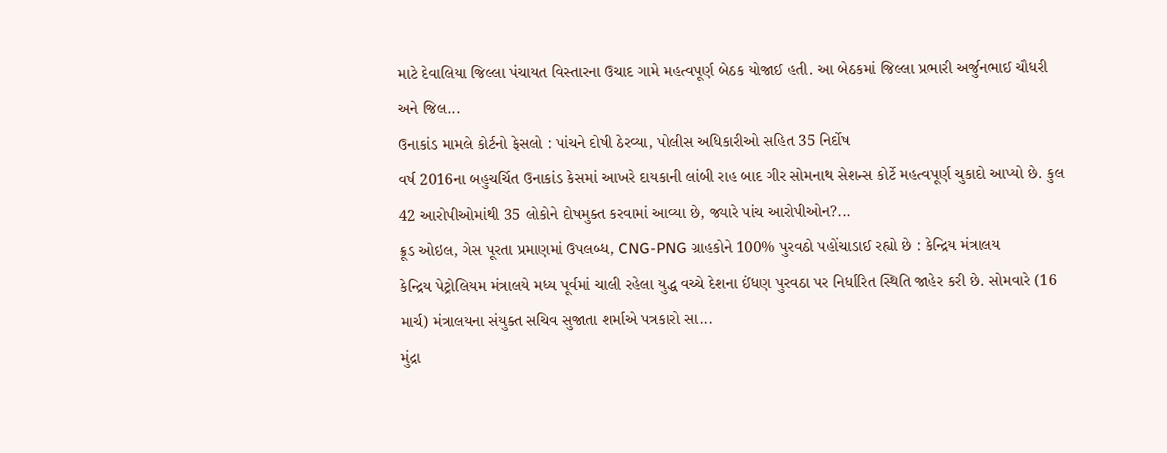માટે દેવાલિયા જિલ્લા પંચાયત વિસ્તારના ઉચાદ ગામે મહત્વપૂર્ણ બેઠક યોજાઈ હતી. આ બેઠકમાં જિલ્લા પ્રભારી અર્જુનભાઈ ચૌધરી અને જિલ...
ઉનાકાંડ મામલે કોર્ટનો ફેસલો : પાંચને દોષી ઠેરવ્યા, પોલીસ અધિકારીઓ સહિત 35 નિર્દોષ
વર્ષ 2016ના બહુચર્ચિત ઉનાકાંડ કેસમાં આખરે દાયકાની લાંબી રાહ બાદ ગીર સોમનાથ સેશન્સ કોર્ટે મહત્વપૂર્ણ ચુકાદો આપ્યો છે. કુલ 42 આરોપીઓમાંથી 35 લોકોને દોષમુક્ત કરવામાં આવ્યા છે, જ્યારે પાંચ આરોપીઓન?...
ક્રૂડ ઓઇલ, ગેસ પૂરતા પ્રમાણમાં ઉપલબ્ધ, CNG-PNG ગ્રાહકોને 100% પુરવઠો પહોંચાડાઈ રહ્યો છે : કેન્દ્રિય મંત્રાલય
કેન્દ્રિય પેટ્રોલિયમ મંત્રાલયે મધ્ય પૂર્વમાં ચાલી રહેલા યુદ્ધ વચ્ચે દેશના ઈંધણ પુરવઠા પર નિર્ધારિત સ્થિતિ જાહેર કરી છે. સોમવારે (16 માર્ચ) મંત્રાલયના સંયુક્ત સચિવ સુજાતા શર્માએ પત્રકારો સા...
મુંદ્રા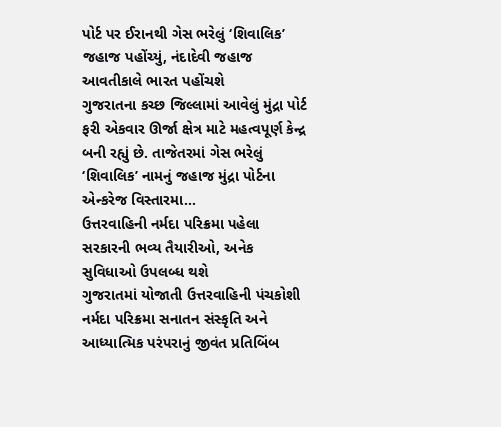પોર્ટ પર ઈરાનથી ગેસ ભરેલું ‘શિવાલિક’ જહાજ પહોંચ્યું, નંદાદેવી જહાજ આવતીકાલે ભારત પહોંચશે
ગુજરાતના કચ્છ જિલ્લામાં આવેલું મુંદ્રા પોર્ટ ફરી એકવાર ઊર્જા ક્ષેત્ર માટે મહત્વપૂર્ણ કેન્દ્ર બની રહ્યું છે. તાજેતરમાં ગેસ ભરેલું ‘શિવાલિક’ નામનું જહાજ મુંદ્રા પોર્ટના એન્કરેજ વિસ્તારમા...
ઉત્તરવાહિની નર્મદા પરિક્રમા પહેલા સરકારની ભવ્ય તૈયારીઓ, અનેક સુવિધાઓ ઉપલબ્ધ થશે
ગુજરાતમાં યોજાતી ઉત્તરવાહિની પંચકોશી નર્મદા પરિક્રમા સનાતન સંસ્કૃતિ અને આધ્યાત્મિક પરંપરાનું જીવંત પ્રતિબિંબ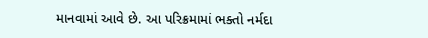માનવામાં આવે છે. આ પરિક્રમામાં ભક્તો નર્મદા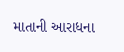માતાની આરાધના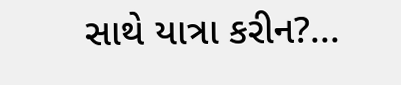સાથે યાત્રા કરીન?...